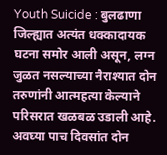Youth Suicide : बुलढाणा जिल्ह्यात अत्यंत धक्कादायक घटना समोर आली असून, लग्न जुळत नसल्याच्या नैराश्यात दोन तरुणांनी आत्महत्या केल्याने परिसरात खळबळ उडाली आहे. अवघ्या पाच दिवसांत दोन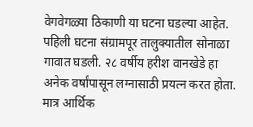वेगवेगळ्या ठिकाणी या घटना घडल्या आहेत.
पहिली घटना संग्रामपूर तालुक्यातील सोनाळा गावात घडली. २८ वर्षीय हरीश वानखेडे हा अनेक वर्षांपासून लग्नासाठी प्रयत्न करत होता. मात्र आर्थिक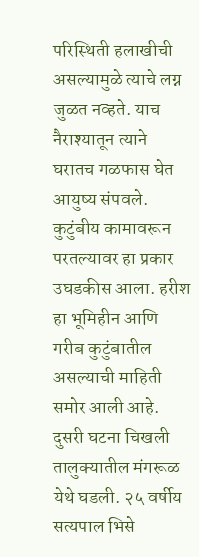परिस्थिती हलाखीची असल्यामुळे त्याचे लग्न जुळत नव्हते. याच नैराश्यातून त्याने घरातच गळफास घेत आयुष्य संपवले. कुटुंबीय कामावरून परतल्यावर हा प्रकार उघडकीस आला. हरीश हा भूमिहीन आणि गरीब कुटुंबातील असल्याची माहिती समोर आली आहे.
दुसरी घटना चिखली तालुक्यातील मंगरूळ येथे घडली. २५ वर्षीय सत्यपाल भिसे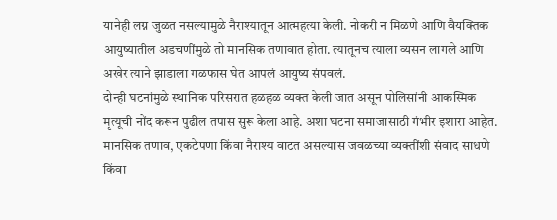यानेही लग्न जुळत नसल्यामुळे नैराश्यातून आत्महत्या केली. नोकरी न मिळणे आणि वैयक्तिक आयुष्यातील अडचणींमुळे तो मानसिक तणावात होता. त्यातूनच त्याला व्यसन लागले आणि अखेर त्याने झाडाला गळफास घेत आपलं आयुष्य संपवलं.
दोन्ही घटनांमुळे स्थानिक परिसरात हळहळ व्यक्त केली जात असून पोलिसांनी आकस्मिक मृत्यूची नोंद करून पुढील तपास सुरू केला आहे. अशा घटना समाजासाठी गंभीर इशारा आहेत. मानसिक तणाव, एकटेपणा किंवा नैराश्य वाटत असल्यास जवळच्या व्यक्तींशी संवाद साधणे किंवा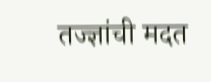तज्ज्ञांची मदत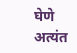घेणे अत्यंत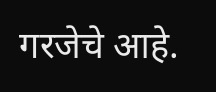गरजेचे आहे.